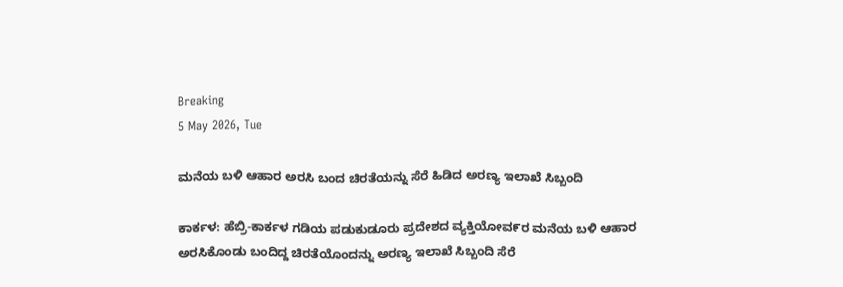Breaking
5 May 2026, Tue

ಮನೆಯ ಬಳಿ ಆಹಾರ ಅರಸಿ ಬಂದ ಚಿರತೆಯನ್ನು ಸೆರೆ ಹಿಡಿದ ಅರಣ್ಯ ಇಲಾಖೆ ಸಿಬ್ಬಂದಿ

ಕಾರ್ಕಳ: ಹೆಬ್ರಿ-ಕಾರ್ಕಳ ಗಡಿಯ ಪಡುಕುಡೂರು ಪ್ರದೇಶದ ವ್ಯಕ್ತಿಯೋವ೯ರ ಮನೆಯ ಬಳಿ ಆಹಾರ ಅರಸಿಕೊಂಡು ಬಂದಿದ್ದ ಚಿರತೆಯೊಂದನ್ನು ಅರಣ್ಯ ಇಲಾಖೆ ಸಿಬ್ಬಂದಿ ಸೆರೆ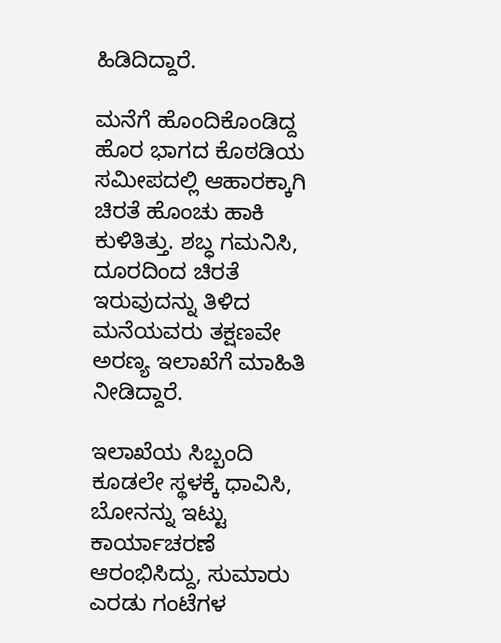ಹಿಡಿದಿದ್ದಾರೆ.

ಮನೆಗೆ ಹೊಂದಿಕೊಂಡಿದ್ದ ಹೊರ ಭಾಗದ ಕೊಠಡಿಯ ಸಮೀಪದಲ್ಲಿ ಆಹಾರಕ್ಕಾಗಿ ಚಿರತೆ ಹೊಂಚು ಹಾಕಿ ಕುಳಿತಿತ್ತು. ಶಬ್ಧ ಗಮನಿಸಿ, ದೂರದಿಂದ ಚಿರತೆ ಇರುವುದನ್ನು ತಿಳಿದ ಮನೆಯವರು ತಕ್ಷಣವೇ ಅರಣ್ಯ ಇಲಾಖೆಗೆ ಮಾಹಿತಿ ನೀಡಿದ್ದಾರೆ.

ಇಲಾಖೆಯ ಸಿಬ್ಬಂದಿ ಕೂಡಲೇ ಸ್ಥಳಕ್ಕೆ ಧಾವಿಸಿ, ಬೋನನ್ನು ಇಟ್ಟು ಕಾರ್ಯಾಚರಣೆ ಆರಂಭಿಸಿದ್ದು, ಸುಮಾರು ಎರಡು ಗಂಟೆಗಳ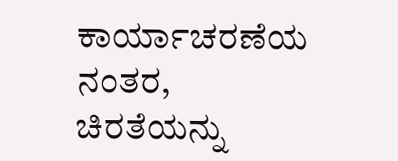ಕಾರ್ಯಾಚರಣೆಯ ನಂತರ, ಚಿರತೆಯನ್ನು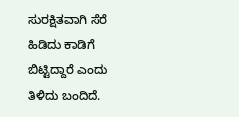ಸುರಕ್ಷಿತವಾಗಿ ಸೆರೆ ಹಿಡಿದು ಕಾಡಿಗೆ ಬಿಟ್ಟಿದ್ದಾರೆ ಎಂದು ತಿಳಿದು ಬಂದಿದೆ.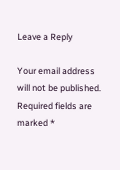Leave a Reply

Your email address will not be published. Required fields are marked *